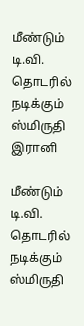மீண்டும் டி.வி. தொடரில் நடிக்கும் ஸ்மிருதி இரானி

மீண்டும் டி.வி. தொடரில் நடிக்கும் ஸ்மிருதி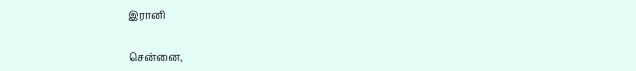இரானி


சென்னை,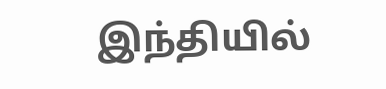இந்தியில்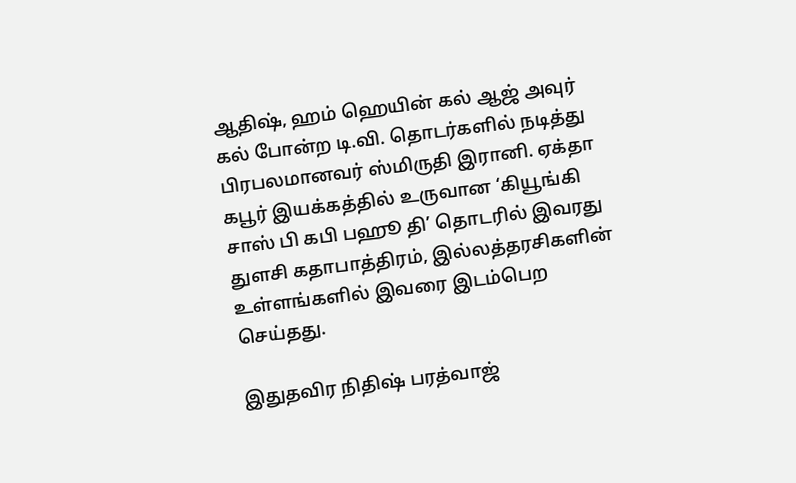ஆதிஷ், ஹம் ஹெயின் கல் ஆஜ் அவுர் கல் போன்ற டி.வி. தொடர்களில் நடித்து பிரபலமானவர் ஸ்மிருதி இரானி. ஏக்தா கபூர் இயக்கத்தில் உருவான ‘கியூங்கி சாஸ் பி கபி பஹூ தி’ தொடரில் இவரது துளசி கதாபாத்திரம், இல்லத்தரசிகளின் உள்ளங்களில் இவரை இடம்பெற செய்தது.

இதுதவிர நிதிஷ் பரத்வாஜ்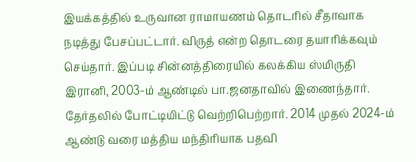இயக்கத்தில் உருவான ராமாயணம் தொடரில் சீதாவாக நடித்து பேசப்பட்டார். விருத் என்ற தொடரை தயாரிக்கவும் செய்தார். இப்படி சின்னத்திரையில் கலக்கிய ஸ்மிருதி இரானி, 2003-ம் ஆண்டில் பா.ஜனதாவில் இணைந்தார். தேர்தலில் போட்டியிட்டு வெற்றிபெற்றார். 2014 முதல் 2024-ம் ஆண்டு வரை மத்திய மந்திரியாக பதவி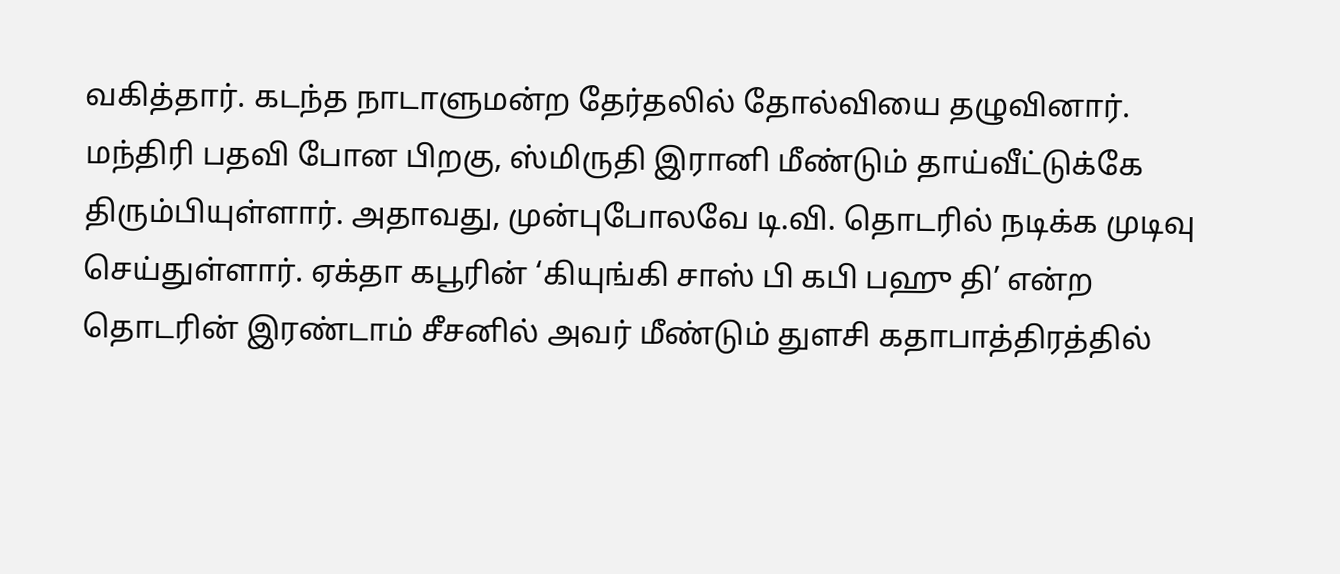வகித்தார். கடந்த நாடாளுமன்ற தேர்தலில் தோல்வியை தழுவினார். மந்திரி பதவி போன பிறகு, ஸ்மிருதி இரானி மீண்டும் தாய்வீட்டுக்கே திரும்பியுள்ளார். அதாவது, முன்புபோலவே டி.வி. தொடரில் நடிக்க முடிவு செய்துள்ளார். ஏக்தா கபூரின் ‘கியுங்கி சாஸ் பி கபி பஹு தி’ என்ற தொடரின் இரண்டாம் சீசனில் அவர் மீண்டும் துளசி கதாபாத்திரத்தில்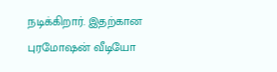நடிக்கிறார். இதற்கான புரமோஷன் வீடியோ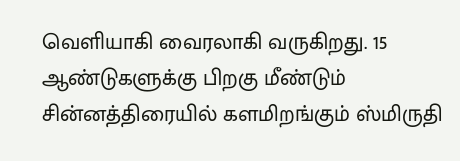வெளியாகி வைரலாகி வருகிறது. 15 ஆண்டுகளுக்கு பிறகு மீண்டும் சின்னத்திரையில் களமிறங்கும் ஸ்மிருதி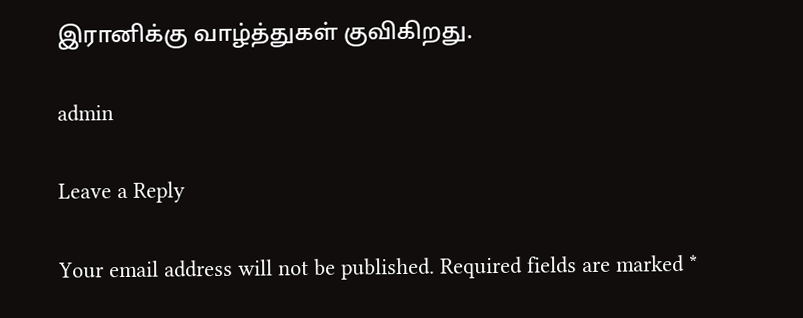இரானிக்கு வாழ்த்துகள் குவிகிறது.

admin

Leave a Reply

Your email address will not be published. Required fields are marked *